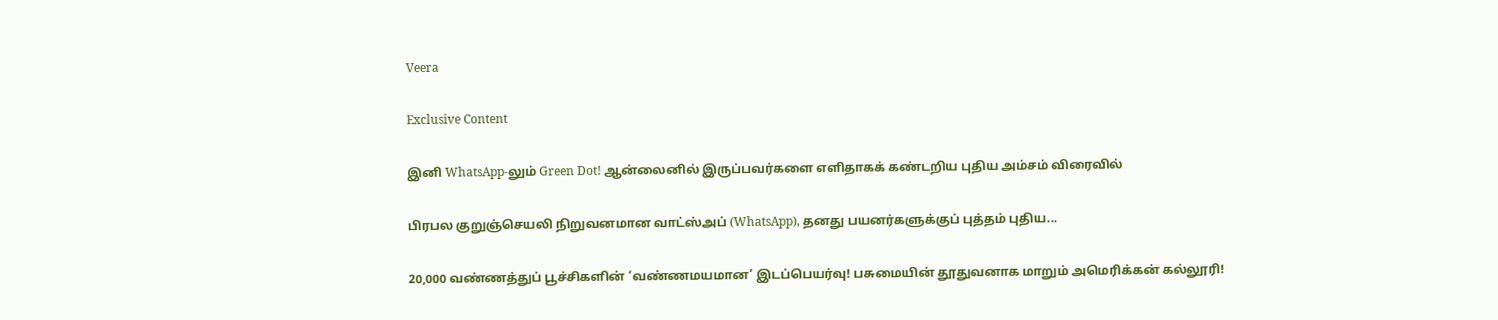Veera

Exclusive Content

இனி WhatsApp-லும் Green Dot! ஆன்லைனில் இருப்பவர்களை எளிதாகக் கண்டறிய புதிய அம்சம் விரைவில்

பிரபல குறுஞ்செயலி நிறுவனமான வாட்ஸ்அப் (WhatsApp), தனது பயனர்களுக்குப் புத்தம் புதிய...

20,000 வண்ணத்துப் பூச்சிகளின் ‘வண்ணமயமான’ இடப்பெயர்வு! பசுமையின் தூதுவனாக மாறும் அமெரிக்கன் கல்லூரி!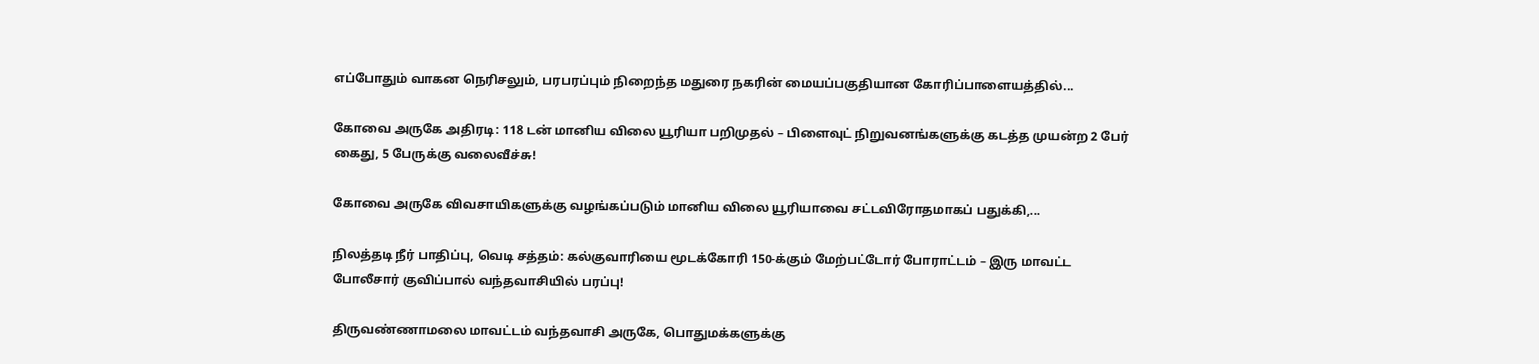எப்போதும் வாகன நெரிசலும், பரபரப்பும் நிறைந்த மதுரை நகரின் மையப்பகுதியான கோரிப்பாளையத்தில்...

கோவை அருகே அதிரடி: 118 டன் மானிய விலை யூரியா பறிமுதல் – பிளைவுட் நிறுவனங்களுக்கு கடத்த முயன்ற 2 பேர் கைது, 5 பேருக்கு வலைவீச்சு!

கோவை அருகே விவசாயிகளுக்கு வழங்கப்படும் மானிய விலை யூரியாவை சட்டவிரோதமாகப் பதுக்கி,...

நிலத்தடி நீர் பாதிப்பு, வெடி சத்தம்: கல்குவாரியை மூடக்கோரி 150-க்கும் மேற்பட்டோர் போராட்டம் – இரு மாவட்ட போலீசார் குவிப்பால் வந்தவாசியில் பரப்பு!

திருவண்ணாமலை மாவட்டம் வந்தவாசி அருகே, பொதுமக்களுக்கு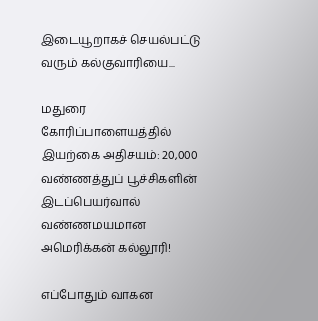இடையூறாகச் செயல்பட்டு வரும் கல்குவாரியை...

மதுரை கோரிப்பாளையத்தில் இயற்கை அதிசயம்: 20,000 வண்ணத்துப் பூச்சிகளின் இடப்பெயர்வால் வண்ணமயமான அமெரிக்கன் கல்லூரி!

எப்போதும் வாகன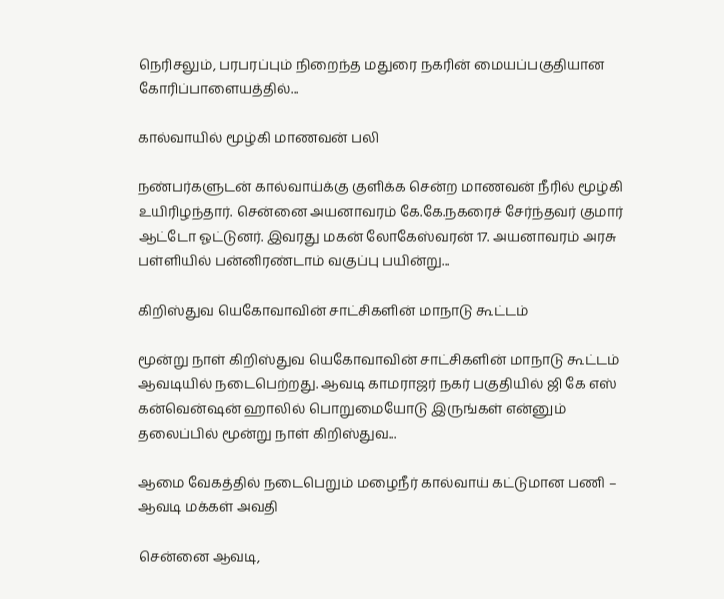நெரிசலும், பரபரப்பும் நிறைந்த மதுரை நகரின் மையப்பகுதியான கோரிப்பாளையத்தில்...

கால்வாயில் மூழ்கி மாணவன் பலி

நண்பர்களுடன் கால்வாய்க்கு குளிக்க சென்ற மாணவன் நீரில் மூழ்கி உயிரிழந்தார். சென்னை அயனாவரம் கே.கே.நகரைச் சேர்ந்தவர் குமார் ஆட்டோ ஓட்டுனர். இவரது மகன் லோகேஸ்வரன் 17. அயனாவரம் அரசு பள்ளியில் பன்னிரண்டாம் வகுப்பு பயின்று...

கிறிஸ்துவ யெகோவாவின் சாட்சிகளின் மாநாடு கூட்டம்

மூன்று நாள் கிறிஸ்துவ யெகோவாவின் சாட்சிகளின் மாநாடு கூட்டம் ஆவடியில் நடைபெற்றது. ஆவடி காமராஜர் நகர் பகுதியில் ஜி கே எஸ் கன்வென்ஷன் ஹாலில் பொறுமையோடு இருங்கள் என்னும் தலைப்பில் மூன்று நாள் கிறிஸ்துவ...

ஆமை வேகத்தில் நடைபெறும் மழைநீர் கால்வாய் கட்டுமான பணி – ஆவடி மக்கள் அவதி

சென்னை ஆவடி,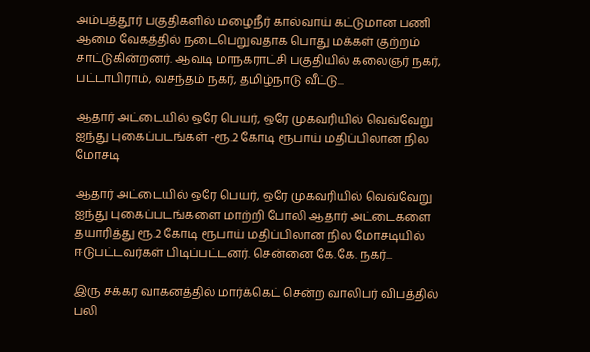அம்பத்தூர் பகுதிகளில் மழைநீர் கால்வாய் கட்டுமான பணி ஆமை வேகத்தில் நடைபெறுவதாக பொது மக்கள் குற்றம் சாட்டுகின்றனர். ஆவடி மாநகராட்சி பகுதியில் கலைஞர் நகர், பட்டாபிராம், வசந்தம் நகர், தமிழ்நாடு வீட்டு...

ஆதார் அட்டையில் ஒரே பெயர், ஒரே முகவரியில் வெவ்வேறு ஐந்து புகைப்படங்கள் -ரூ.2 கோடி ரூபாய் மதிப்பிலான நில மோசடி

ஆதார் அட்டையில் ஒரே பெயர், ஒரே முகவரியில் வெவ்வேறு ஐந்து புகைப்படங்களை மாற்றி போலி ஆதார் அட்டைகளை தயாரித்து ரூ.2 கோடி ரூபாய் மதிப்பிலான நில மோசடியில் ஈடுபட்டவர்கள் பிடிப்பட்டனர். சென்னை கே.கே. நகர்...

இரு சக்கர வாகனத்தில் மார்க்கெட் சென்ற வாலிபர் விபத்தில் பலி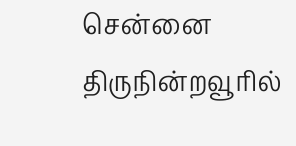சென்னை திருநின்றவூரில்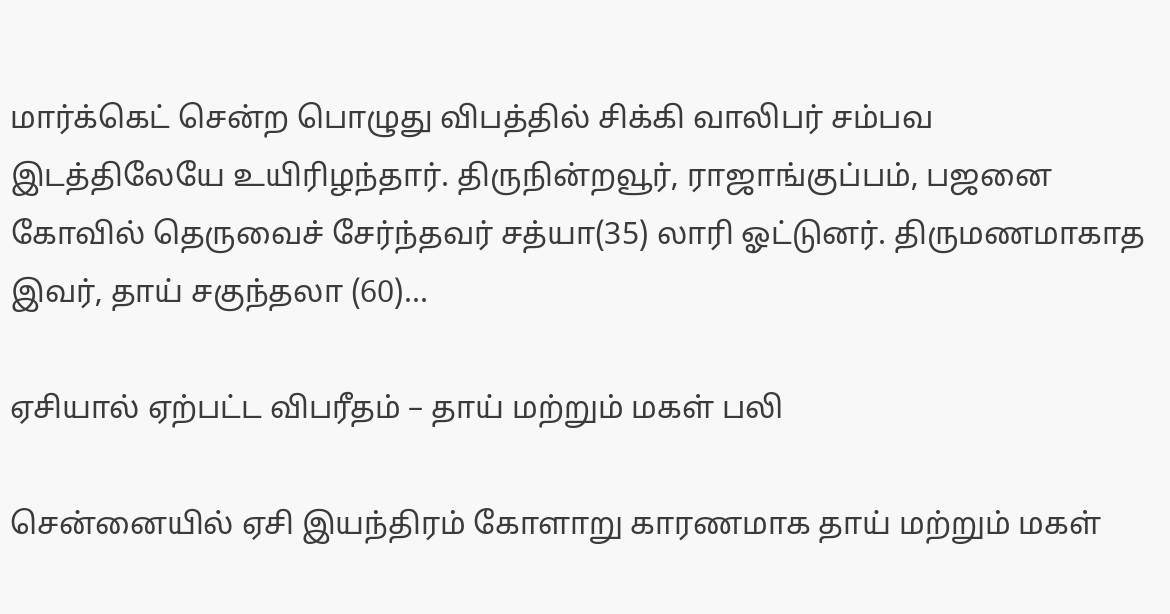மார்க்கெட் சென்ற பொழுது விபத்தில் சிக்கி வாலிபர் சம்பவ இடத்திலேயே உயிரிழந்தார். திருநின்றவூர், ராஜாங்குப்பம், பஜனை கோவில் தெருவைச் சேர்ந்தவர் சத்யா(35) லாரி ஓட்டுனர். திருமணமாகாத இவர், தாய் சகுந்தலா (60)...

ஏசியால் ஏற்பட்ட விபரீதம் – தாய் மற்றும் மகள் பலி

சென்னையில் ஏசி இயந்திரம் கோளாறு காரணமாக தாய் மற்றும் மகள்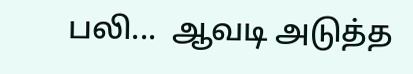பலி...  ஆவடி அடுத்த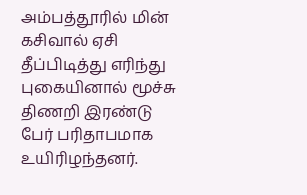அம்பத்தூரில் மின் கசிவால் ஏசி தீப்பிடித்து எரிந்து புகையினால் மூச்சு திணறி இரண்டு பேர் பரிதாபமாக உயிரிழந்தனர்.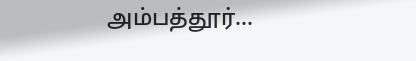அம்பத்தூர்...